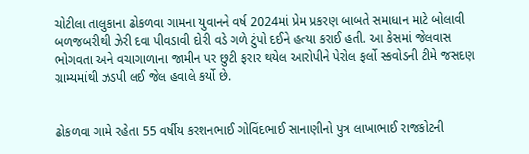ચોટીલા તાલુકાના ઢોકળવા ગામના યુવાનને વર્ષ 2024માં પ્રેમ પ્રકરણ બાબતે સમાધાન માટે બોલાવી બળજબરીથી ઝેરી દવા પીવડાવી દોરી વડે ગળે ટુંપો દઈને હત્યા કરાઈ હતી. આ કેસમાં જેલવાસ ભોગવતા અને વચાગાળાના જામીન પર છુટી ફરાર થયેલ આરોપીને પેરોલ ફર્લો સ્કવોડની ટીમે જસદણ ગ્રામ્યમાંથી ઝડપી લઈ જેલ હવાલે કર્યો છે.


ઢોકળવા ગામે રહેતા 55 વર્ષીય કરશનભાઈ ગોવિંદભાઈ સાનાણીનો પુત્ર લાખાભાઈ રાજકોટની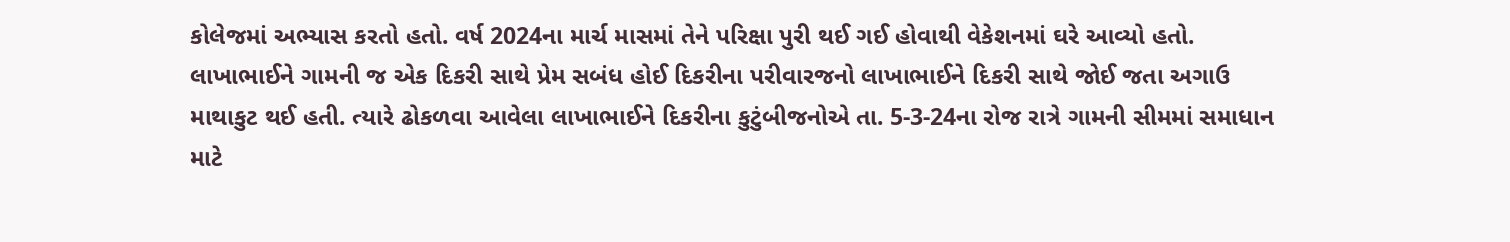કોલેજમાં અભ્યાસ કરતો હતો. વર્ષ 2024ના માર્ચ માસમાં તેને પરિક્ષા પુરી થઈ ગઈ હોવાથી વેકેશનમાં ઘરે આવ્યો હતો. લાખાભાઈને ગામની જ એક દિકરી સાથે પ્રેમ સબંધ હોઈ દિકરીના પરીવારજનો લાખાભાઈને દિકરી સાથે જોઈ જતા અગાઉ માથાકુટ થઈ હતી. ત્યારે ઢોકળવા આવેલા લાખાભાઈને દિકરીના કુટુંબીજનોએ તા. 5-3-24ના રોજ રાત્રે ગામની સીમમાં સમાધાન માટે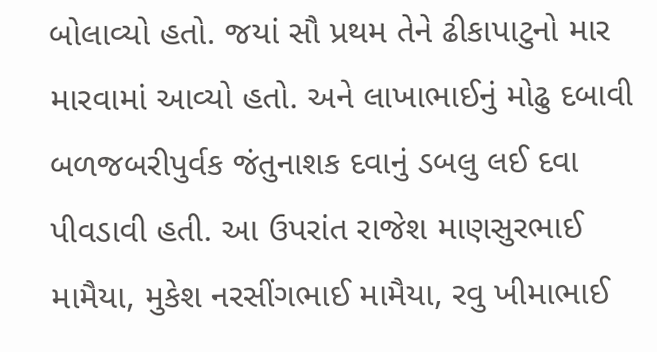બોલાવ્યો હતો. જયાં સૌ પ્રથમ તેને ઢીકાપાટુનો માર મારવામાં આવ્યો હતો. અને લાખાભાઈનું મોઢુ દબાવી બળજબરીપુર્વક જંતુનાશક દવાનું ડબલુ લઈ દવા પીવડાવી હતી. આ ઉપરાંત રાજેશ માણસુરભાઈ મામૈયા, મુકેશ નરસીંગભાઈ મામૈયા, રવુ ખીમાભાઈ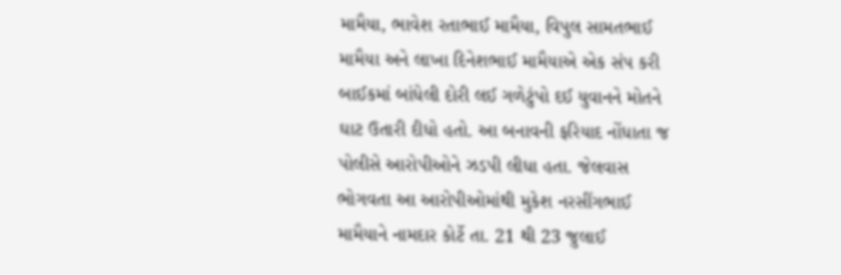મામૈયા, ભાવેશ રતાભાઈ મામૈયા, વિપુલ સામતભાઈ મામૈયા અને લાખા દિનેશભાઈ મામૈયાએ એક સંપ કરી બાઈકમાં બાંધેલી દોરી લઈ ગળેટુંપો દઈ યુવાનને મોતને ઘાટ ઉતારી દીધો હતો. આ બનાવની ફરિયાદ નોંધાતા જ પોલીસે આરોપીઓને ઝડપી લીધા હતા. જેલવાસ ભોગવતા આ આરોપીઓમાંથી મુકેશ નરસીંગભાઈ મામૈયાને નામદાર કોર્ટે તા. 21 થી 23 જુલાઈ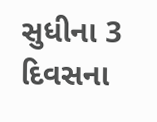સુધીના 3 દિવસના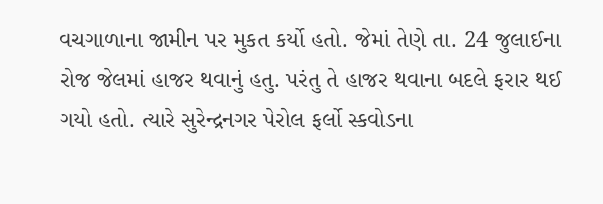વચગાળાના જામીન પર મુકત કર્યો હતો. જેમાં તેણે તા. 24 જુલાઈના રોજ જેલમાં હાજર થવાનું હતુ. પરંતુ તે હાજર થવાના બદલે ફરાર થઈ ગયો હતો. ત્યારે સુરેન્દ્રનગર પેરોલ ફર્લો સ્કવોડના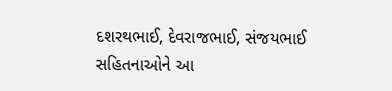દશરથભાઈ, દેવરાજભાઈ, સંજયભાઈ સહિતનાઓને આ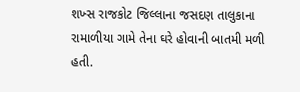શખ્સ રાજકોટ જિલ્લાના જસદણ તાલુકાના રામાળીયા ગામે તેના ઘરે હોવાની બાતમી મળી હતી.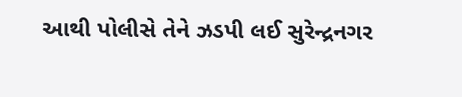આથી પોલીસે તેને ઝડપી લઈ સુરેન્દ્રનગર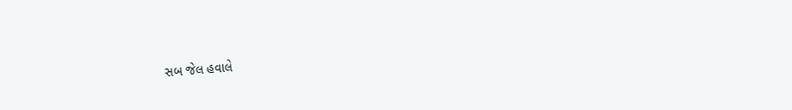સબ જેલ હવાલે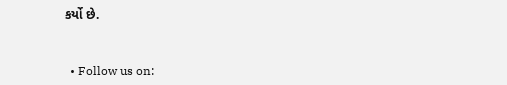કર્યો છે.


  • Follow us on: